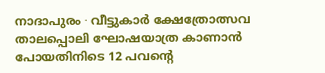നാദാപുരം ∙ വീട്ടുകാർ ക്ഷേത്രോത്സവ താലപ്പൊലി ഘോഷയാത്ര കാണാൻ പോയതിനിടെ 12 പവന്റെ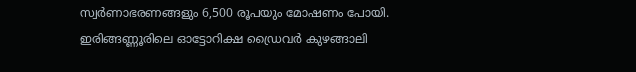സ്വർണാഭരണങ്ങളും 6,500 രൂപയും മോഷണം പോയി. ഇരിങ്ങണ്ണൂരിലെ ഓട്ടോറിക്ഷ ഡ്രൈവർ കുഴങ്ങാലി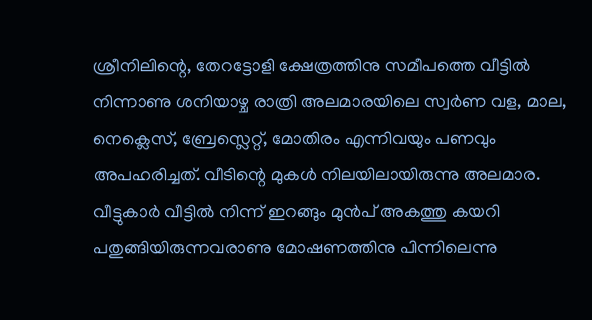ശ്രീനിലിന്റെ, തേറട്ടോളി ക്ഷേത്രത്തിനു സമീപത്തെ വീട്ടിൽ നിന്നാണു ശനിയാഴ്ച രാത്രി അലമാരയിലെ സ്വർണ വള, മാല, നെക്ലെസ്, ബ്രേസ്ലെറ്റ്, മോതിരം എന്നിവയും പണവും അപഹരിച്ചത്. വീടിന്റെ മുകൾ നിലയിലായിരുന്നു അലമാര.
വീട്ടുകാർ വീട്ടിൽ നിന്ന് ഇറങ്ങും മുൻപ് അകത്തു കയറി പതുങ്ങിയിരുന്നവരാണു മോഷണത്തിനു പിന്നിലെന്നു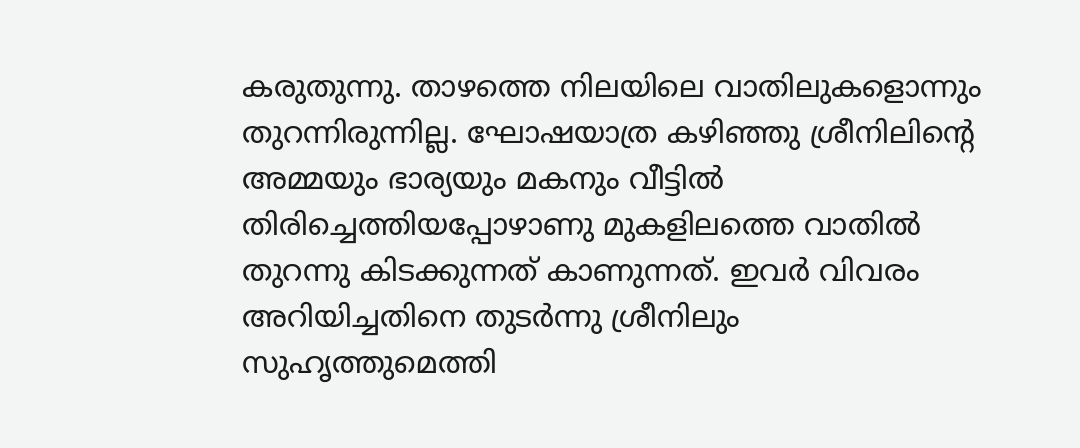കരുതുന്നു. താഴത്തെ നിലയിലെ വാതിലുകളൊന്നും തുറന്നിരുന്നില്ല. ഘോഷയാത്ര കഴിഞ്ഞു ശ്രീനിലിന്റെ അമ്മയും ഭാര്യയും മകനും വീട്ടിൽ തിരിച്ചെത്തിയപ്പോഴാണു മുകളിലത്തെ വാതിൽ തുറന്നു കിടക്കുന്നത് കാണുന്നത്. ഇവർ വിവരം അറിയിച്ചതിനെ തുടർന്നു ശ്രീനിലും സുഹൃത്തുമെത്തി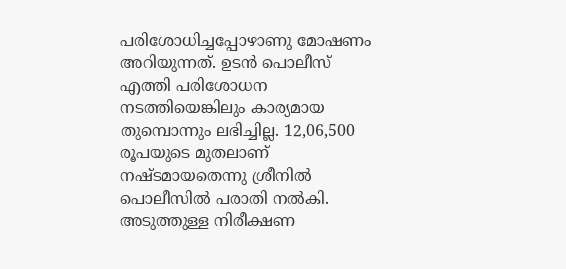പരിശോധിച്ചപ്പോഴാണു മോഷണം അറിയുന്നത്. ഉടൻ പൊലീസ് എത്തി പരിശോധന നടത്തിയെങ്കിലും കാര്യമായ തുമ്പൊന്നും ലഭിച്ചില്ല. 12,06,500 രൂപയുടെ മുതലാണ് നഷ്ടമായതെന്നു ശ്രീനിൽ പൊലീസിൽ പരാതി നൽകി. അടുത്തുള്ള നിരീക്ഷണ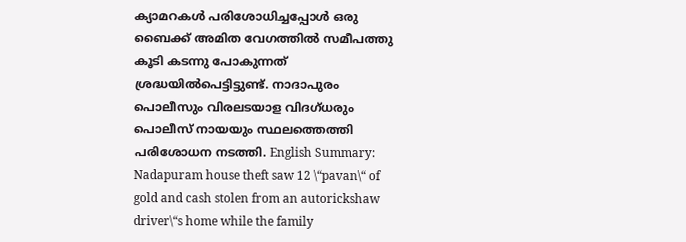ക്യാമറകൾ പരിശോധിച്ചപ്പോൾ ഒരു ബൈക്ക് അമിത വേഗത്തിൽ സമീപത്തു കൂടി കടന്നു പോകുന്നത് ശ്രദ്ധയിൽപെട്ടിട്ടുണ്ട്. നാദാപുരം പൊലീസും വിരലടയാള വിദഗ്ധരും പൊലീസ് നായയും സ്ഥലത്തെത്തി പരിശോധന നടത്തി. English Summary:
Nadapuram house theft saw 12 \“pavan\“ of gold and cash stolen from an autorickshaw driver\“s home while the family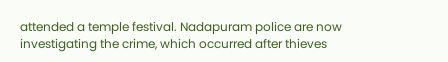attended a temple festival. Nadapuram police are now investigating the crime, which occurred after thieves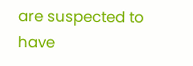are suspected to have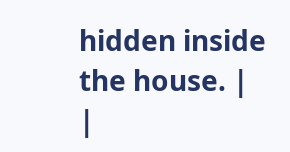hidden inside the house. |
|